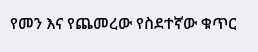የመን እና የጨመረው የስደተኛው ቁጥር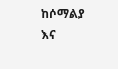ከሶማልያ እና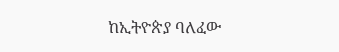ከኢትዮጵያ ባለፈው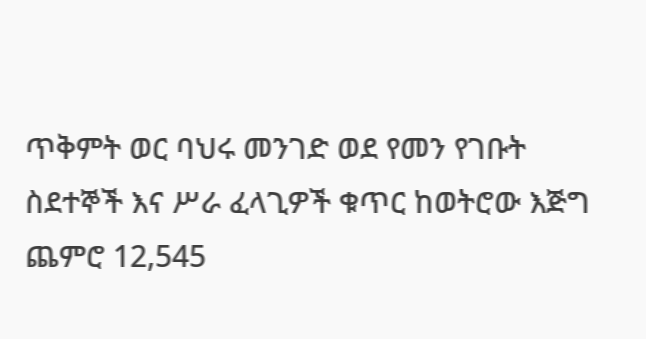ጥቅምት ወር ባህሩ መንገድ ወደ የመን የገቡት ስደተኞች እና ሥራ ፈላጊዎች ቁጥር ከወትሮው እጅግ ጨምሮ 12,545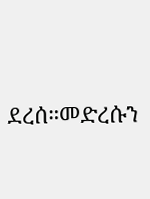ደረሰ።መድረሱን